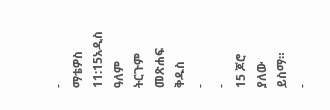-
ማቴዎስ 11:15አዲስ ዓለም ትርጉም መጽሐፍ ቅዱስ
-
-
15 ጆሮ ያለው ይስማ።
-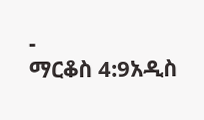-
ማርቆስ 4:9አዲስ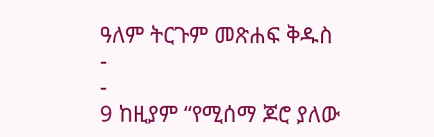ዓለም ትርጉም መጽሐፍ ቅዱስ
-
-
9 ከዚያም “የሚሰማ ጆሮ ያለው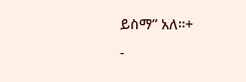ይስማ” አለ።+
-